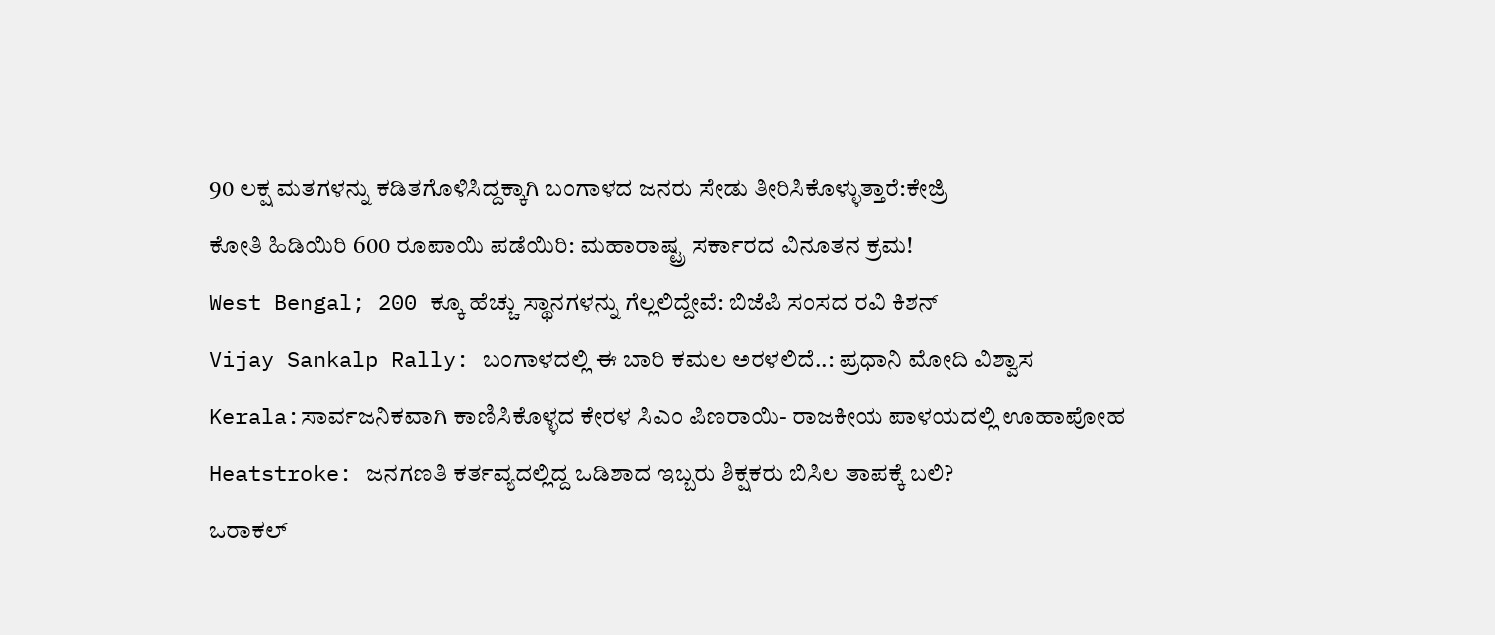90 ಲಕ್ಷ ಮತಗಳನ್ನು ಕಡಿತಗೊಳಿಸಿದ್ದಕ್ಕಾಗಿ ಬಂಗಾಳದ ಜನರು ಸೇಡು ತೀರಿಸಿಕೊಳ್ಳುತ್ತಾರೆ:ಕೇಜ್ರಿ
ಕೋತಿ ಹಿಡಿಯಿರಿ 600 ರೂಪಾಯಿ ಪಡೆಯಿರಿ: ಮಹಾರಾಷ್ಟ್ರ ಸರ್ಕಾರದ ವಿನೂತನ ಕ್ರಮ!
West Bengal; 200 ಕ್ಕೂ ಹೆಚ್ಚು ಸ್ಥಾನಗಳನ್ನು ಗೆಲ್ಲಲಿದ್ದೇವೆ: ಬಿಜೆಪಿ ಸಂಸದ ರವಿ ಕಿಶನ್
Vijay Sankalp Rally: ಬಂಗಾಳದಲ್ಲಿ ಈ ಬಾರಿ ಕಮಲ ಅರಳಲಿದೆ..: ಪ್ರಧಾನಿ ಮೋದಿ ವಿಶ್ವಾಸ
Kerala:ಸಾರ್ವಜನಿಕವಾಗಿ ಕಾಣಿಸಿಕೊಳ್ಳದ ಕೇರಳ ಸಿಎಂ ಪಿಣರಾಯಿ- ರಾಜಕೀಯ ಪಾಳಯದಲ್ಲಿ ಊಹಾಪೋಹ
Heatstroke: ಜನಗಣತಿ ಕರ್ತವ್ಯದಲ್ಲಿದ್ದ ಒಡಿಶಾದ ಇಬ್ಬರು ಶಿಕ್ಷಕರು ಬಿಸಿಲ ತಾಪಕ್ಕೆ ಬಲಿ?
ಒರಾಕಲ್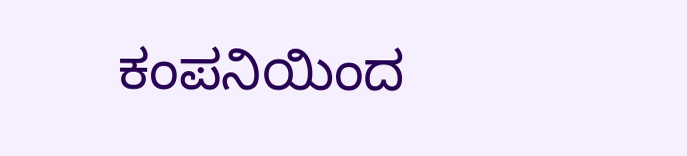ಕಂಪನಿಯಿಂದ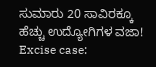ಸುಮಾರು 20 ಸಾವಿರಕ್ಕೂ ಹೆಚ್ಚು ಉದ್ಯೋಗಿಗಳ ವಜಾ!
Excise case: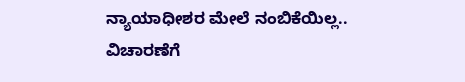ನ್ಯಾಯಾಧೀಶರ ಮೇಲೆ ನಂಬಿಕೆಯಿಲ್ಲ.. ವಿಚಾರಣೆಗೆ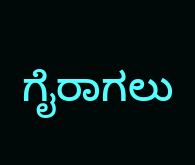ಗೈರಾಗಲು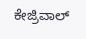ಕೇಜ್ರಿವಾಲ್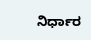ನಿರ್ಧಾರ